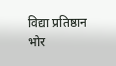विद्या प्रतिष्ठान भोर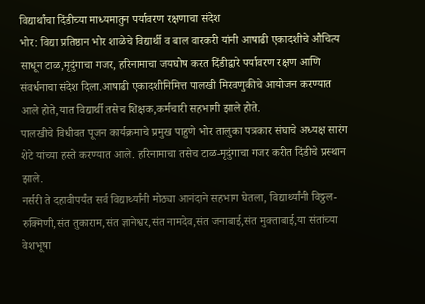विद्यार्थांचा दिंडीच्या माध्यमातुन पर्यावरण रक्षणाचा संदेश
भोर: विद्या प्रतिष्ठान भोर शाळेचे विद्यार्थी व बाल वारकरी यांनी आषाढी एकादशीचे औचित्य साधून टाळ,मृदुंगाचा गजर, हरिनामाचा जयघोष करत दिंडीद्वारे पर्यावरण रक्षण आणि संवर्धनाचा संदेश दिला.आषाढी एकादशीनिमित्त पालखी मिरवणुकीचे आयोजन करण्यात आले होते,यात विद्यार्थी तसेच शिक्षक,कर्मचारी सहभागी झाले होते.
पालखीचे विधीवत पूजन कार्यक्रमाचे प्रमुख पाहुणे भोर तालुका पत्रकार संघाचे अध्यक्ष सारंग शेटे यांच्या हस्ते करण्यात आले. हरिनामाचा तसेच टाळ-मृदुंगाचा गजर करीत दिंडीचे प्रस्थान झाले.
नर्सरी ते दहावीपर्यंत सर्व विद्यार्थ्यांनी मोठ्या आनंदाने सहभाग घेतला, विद्यार्थ्यांनी विठ्ठल-रुक्मिणी,संत तुकाराम,संत ज्ञानेश्वर,संत नामदेव,संत जनाबाई,संत मुक्ताबाई,या संतांच्या वेशभूषा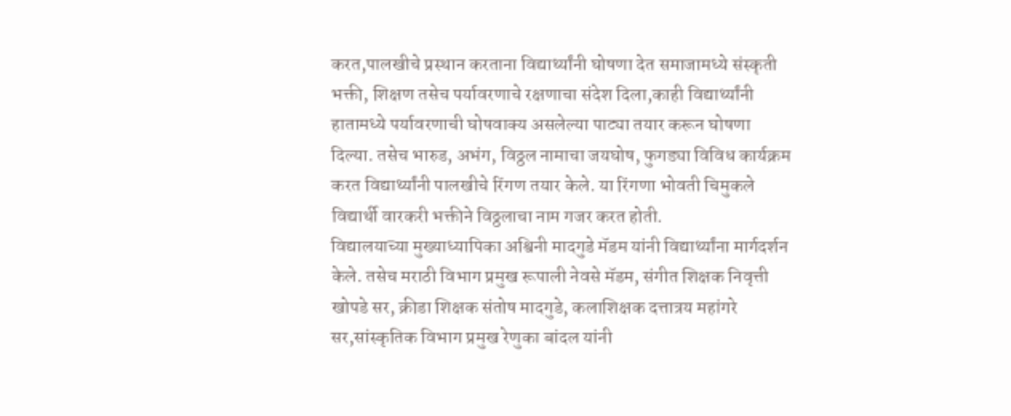करत,पालखीचे प्रस्थान करताना विद्यार्थ्यांनी घोषणा देत समाजामध्ये संस्कृती भक्ती, शिक्षण तसेच पर्यावरणाचे रक्षणाचा संदेश दिला,काही विद्यार्थ्यांनी हातामध्ये पर्यावरणाची घोषवाक्य असलेल्या पाट्या तयार करून घोषणा दिल्या. तसेच भारुड, अभंग, विठ्ठल नामाचा जयघोष, फुगड्या विविध कार्यक्रम करत विद्यार्थ्यांनी पालखीचे रिंगण तयार केले. या रिंगणा भोवती चिमुकले विद्यार्थी वारकरी भक्तीने विठ्ठलाचा नाम गजर करत होती.
विद्यालयाच्या मुख्याध्यापिका अश्विनी मादगुडे मॅडम यांनी विद्यार्थ्यांना मार्गदर्शन केले. तसेच मराठी विभाग प्रमुख रूपाली नेवसे मॅडम, संगीत शिक्षक निवृत्ती खोपडे सर, क्रीडा शिक्षक संतोष मादगुडे, कलाशिक्षक दत्तात्रय महांगरे सर,सांस्कृतिक विभाग प्रमुख रेणुका बांदल यांनी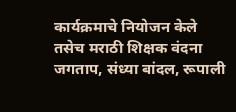कार्यक्रमाचे नियोजन केले तसेच मराठी शिक्षक वंदना जगताप, संध्या बांदल, रूपाली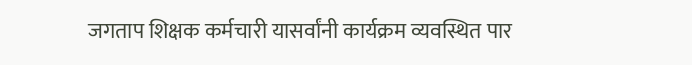जगताप शिक्षक कर्मचारी यासर्वांनी कार्यक्रम व्यवस्थित पार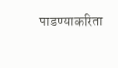पाडण्याकरिता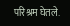परिश्रम घेतले.